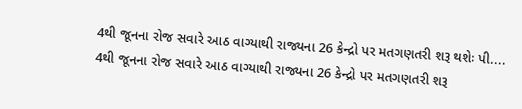4થી જૂનના રોજ સવારે આઠ વાગ્યાથી રાજ્યના 26 કેન્દ્રો પર મતગણતરી શરૂ થશેઃ પી....
4થી જૂનના રોજ સવારે આઠ વાગ્યાથી રાજ્યના 26 કેન્દ્રો પર મતગણતરી શરૂ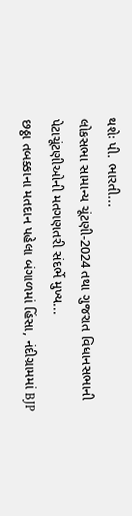થશેઃ પી. ભારતી...
લોકસભા સામાન્ય ચૂંટણી-2024 તથા ગુજરાત વિધાનસભાની પેટાચૂંટણીઓની મતગણતરી સંદર્ભે મુખ્ય...
છઠ્ઠા તબક્કાના મતદાન પહેલા બંગાળમાં હિંસા, નંદીગ્રામમાં BJP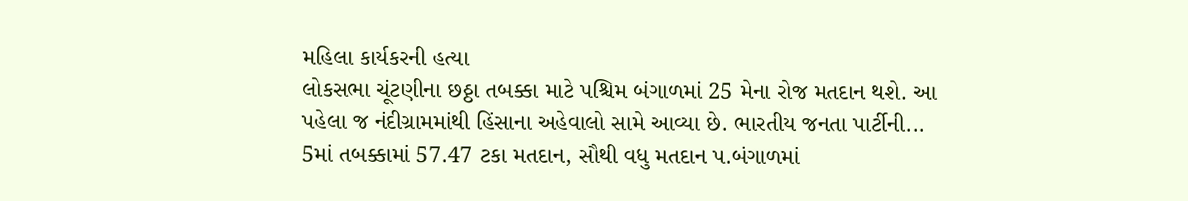મહિલા કાર્યકરની હત્યા
લોકસભા ચૂંટણીના છઠ્ઠા તબક્કા માટે પશ્ચિમ બંગાળમાં 25 મેના રોજ મતદાન થશે. આ પહેલા જ નંદીગ્રામમાંથી હિંસાના અહેવાલો સામે આવ્યા છે. ભારતીય જનતા પાર્ટીની...
5માં તબક્કામાં 57.47 ટકા મતદાન, સૌથી વધુ મતદાન પ.બંગાળમાં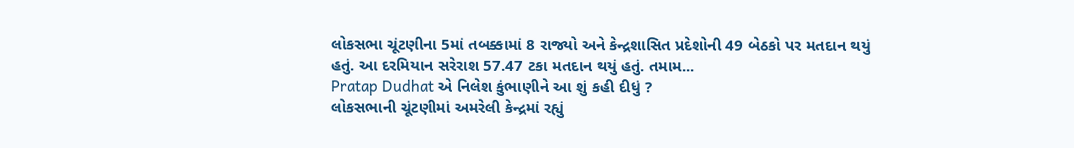લોકસભા ચૂંટણીના 5માં તબક્કામાં 8 રાજ્યો અને કેન્દ્રશાસિત પ્રદેશોની 49 બેઠકો પર મતદાન થયું હતું. આ દરમિયાન સરેરાશ 57.47 ટકા મતદાન થયું હતું. તમામ...
Pratap Dudhat એ નિલેશ કુંભાણીને આ શું કહી દીધું ?
લોકસભાની ચૂંટણીમાં અમરેલી કેન્દ્રમાં રહ્યું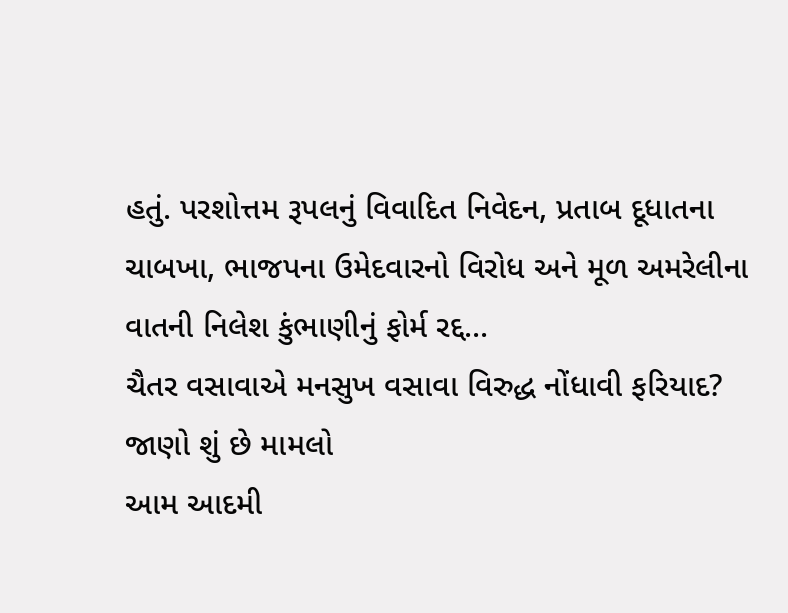હતું. પરશોત્તમ રૂપલનું વિવાદિત નિવેદન, પ્રતાબ દૂધાતના ચાબખા, ભાજપના ઉમેદવારનો વિરોધ અને મૂળ અમરેલીના વાતની નિલેશ કુંભાણીનું ફોર્મ રદ્દ...
ચૈતર વસાવાએ મનસુખ વસાવા વિરુદ્ધ નોંધાવી ફરિયાદ? જાણો શું છે મામલો
આમ આદમી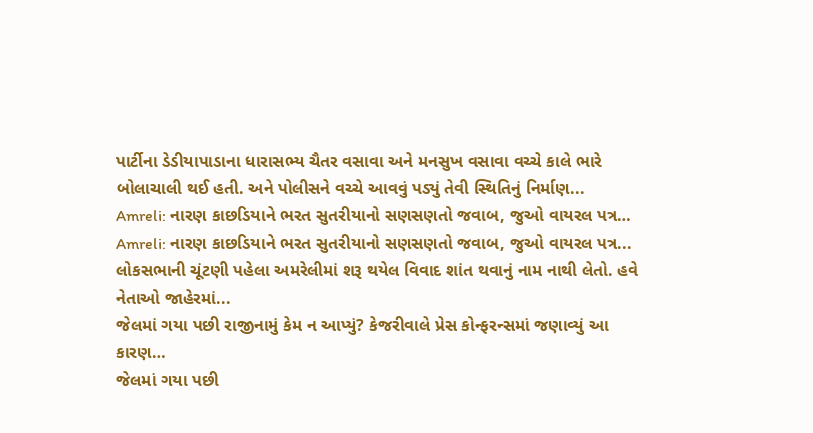પાર્ટીના ડેડીયાપાડાના ધારાસભ્ય ચૈતર વસાવા અને મનસુખ વસાવા વચ્ચે કાલે ભારે બોલાચાલી થઈ હતી. અને પોલીસને વચ્ચે આવવું પડ્યું તેવી સ્થિતિનું નિર્માણ...
Amreli: નારણ કાછડિયાને ભરત સુતરીયાનો સણસણતો જવાબ, જુઓ વાયરલ પત્ર…
Amreli: નારણ કાછડિયાને ભરત સુતરીયાનો સણસણતો જવાબ, જુઓ વાયરલ પત્ર...
લોકસભાની ચૂંટણી પહેલા અમરેલીમાં શરૂ થયેલ વિવાદ શાંત થવાનું નામ નાથી લેતો. હવે નેતાઓ જાહેરમાં...
જેલમાં ગયા પછી રાજીનામું કેમ ન આપ્યું? કેજરીવાલે પ્રેસ કોન્ફરન્સમાં જણાવ્યું આ કારણ…
જેલમાં ગયા પછી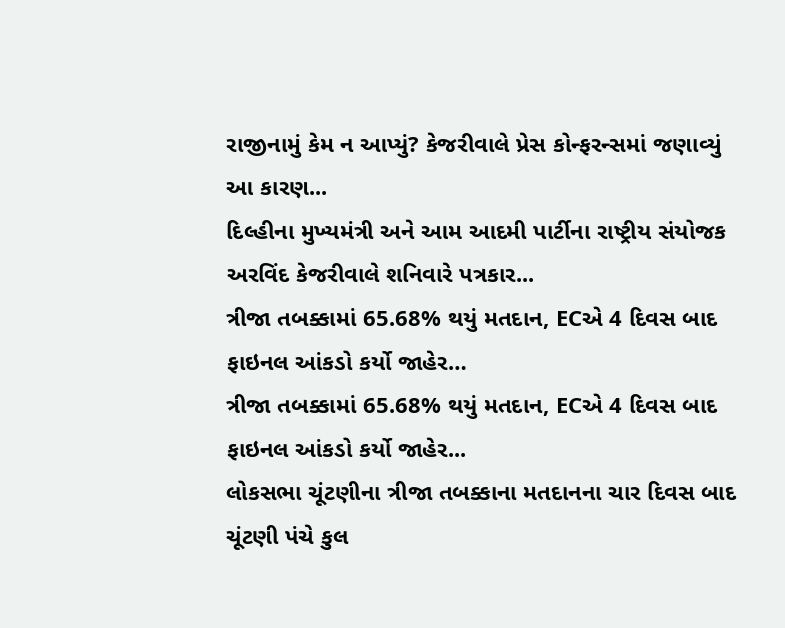રાજીનામું કેમ ન આપ્યું? કેજરીવાલે પ્રેસ કોન્ફરન્સમાં જણાવ્યું આ કારણ...
દિલ્હીના મુખ્યમંત્રી અને આમ આદમી પાર્ટીના રાષ્ટ્રીય સંયોજક અરવિંદ કેજરીવાલે શનિવારે પત્રકાર...
ત્રીજા તબક્કામાં 65.68% થયું મતદાન, ECએ 4 દિવસ બાદ ફાઇનલ આંકડો કર્યો જાહેર…
ત્રીજા તબક્કામાં 65.68% થયું મતદાન, ECએ 4 દિવસ બાદ ફાઇનલ આંકડો કર્યો જાહેર...
લોકસભા ચૂંટણીના ત્રીજા તબક્કાના મતદાનના ચાર દિવસ બાદ ચૂંટણી પંચે કુલ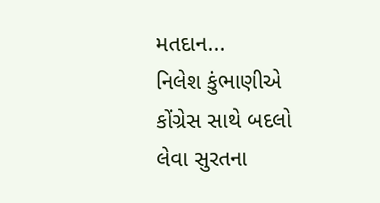મતદાન...
નિલેશ કુંભાણીએ કોંગ્રેસ સાથે બદલો લેવા સુરતના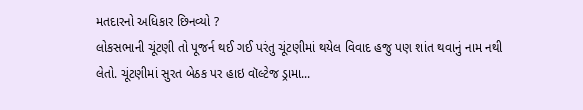મતદારનો અધિકાર છિનવ્યો ?
લોકસભાની ચૂંટણી તો પૂજર્ન થઈ ગઈ પરંતુ ચૂંટણીમાં થયેલ વિવાદ હજુ પણ શાંત થવાનું નામ નથી લેતો. ચૂંટણીમાં સુરત બેઠક પર હાઇ વૉલ્ટેજ ડ્રામા...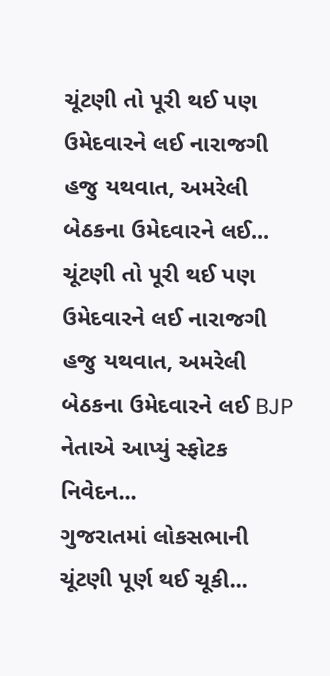ચૂંટણી તો પૂરી થઈ પણ ઉમેદવારને લઈ નારાજગી હજુ યથવાત, અમરેલી બેઠકના ઉમેદવારને લઈ...
ચૂંટણી તો પૂરી થઈ પણ ઉમેદવારને લઈ નારાજગી હજુ યથવાત, અમરેલી બેઠકના ઉમેદવારને લઈ BJP નેતાએ આપ્યું સ્ફોટક નિવેદન...
ગુજરાતમાં લોકસભાની ચૂંટણી પૂર્ણ થઈ ચૂકી...